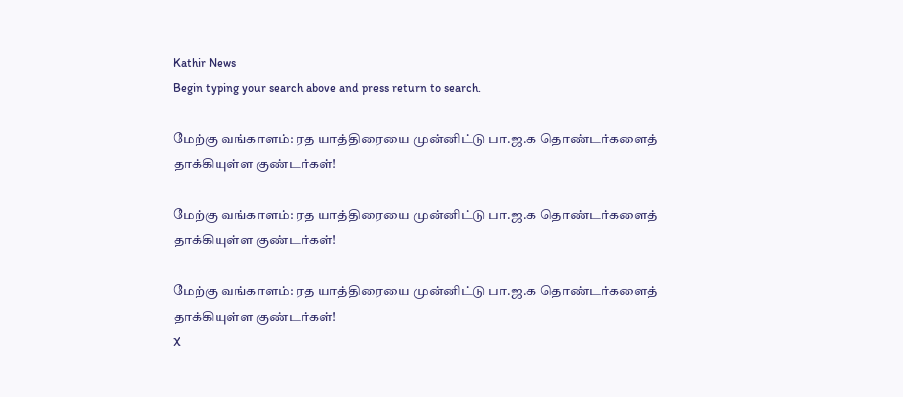Kathir News
Begin typing your search above and press return to search.

மேற்கு வங்காளம்: ரத யாத்திரையை முன்னிட்டு பா.ஜ.க தொண்டர்களைத் தாக்கியுள்ள குண்டர்கள்!

மேற்கு வங்காளம்: ரத யாத்திரையை முன்னிட்டு பா.ஜ.க தொண்டர்களைத் தாக்கியுள்ள குண்டர்கள்!

மேற்கு வங்காளம்: ரத யாத்திரையை முன்னிட்டு பா.ஜ.க தொண்டர்களைத் தாக்கியுள்ள குண்டர்கள்!
X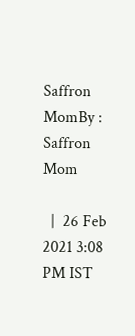Saffron MomBy : Saffron Mom

  |  26 Feb 2021 3:08 PM IST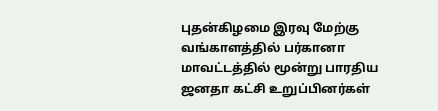புதன்கிழமை இரவு மேற்கு வங்காளத்தில் பர்கானா மாவட்டத்தில் மூன்று பாரதிய ஜனதா கட்சி உறுப்பினர்கள்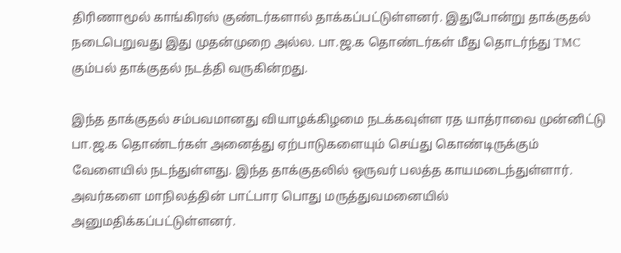திரிணாமூல் காங்கிரஸ் குண்டர்களால் தாக்கப்பட்டுள்ளனர். இதுபோன்று தாக்குதல் நடைபெறுவது இது முதன்முறை அல்ல. பா.ஜ.க தொண்டர்கள் மீது தொடர்ந்து TMC கும்பல் தாக்குதல் நடத்தி வருகின்றது.

இந்த தாக்குதல் சம்பவமானது வியாழக்கிழமை நடக்கவுள்ள ரத யாத்ராவை முன்னிட்டு பா.ஜ.க தொண்டர்கள் அனைத்து ஏற்பாடுகளையும் செய்து கொண்டிருக்கும் வேளையில் நடந்துள்ளது. இந்த தாக்குதலில் ஒருவர் பலத்த காயமடைந்துள்ளார். அவர்களை மாநிலத்தின் பாட்பார பொது மருத்துவமனையில் அனுமதிக்கப்பட்டுள்ளனர்.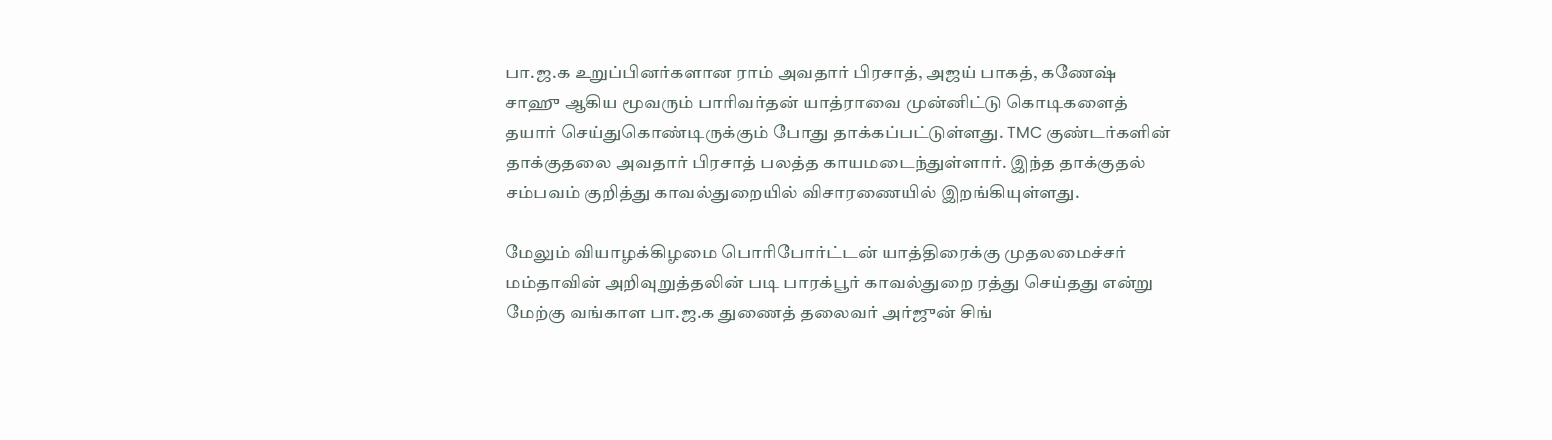பா.ஜ.க உறுப்பினர்களான ராம் அவதார் பிரசாத், அஜய் பாகத், கணேஷ் சாஹு ஆகிய மூவரும் பாரிவர்தன் யாத்ராவை முன்னிட்டு கொடிகளைத் தயார் செய்துகொண்டிருக்கும் போது தாக்கப்பட்டுள்ளது. TMC குண்டர்களின் தாக்குதலை அவதார் பிரசாத் பலத்த காயமடைந்துள்ளார். இந்த தாக்குதல் சம்பவம் குறித்து காவல்துறையில் விசாரணையில் இறங்கியுள்ளது.

மேலும் வியாழக்கிழமை பொரிபோர்ட்டன் யாத்திரைக்கு முதலமைச்சர் மம்தாவின் அறிவுறுத்தலின் படி பாரக்பூர் காவல்துறை ரத்து செய்தது என்று மேற்கு வங்காள பா.ஜ.க துணைத் தலைவர் அர்ஜுன் சிங்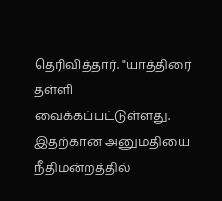தெரிவித்தார். "யாத்திரை தள்ளி வைக்கப்பட்டுள்ளது. இதற்கான அனுமதியை நீதிமன்றத்தில்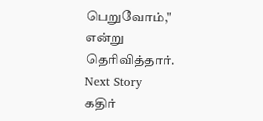பெறுவோம்," என்று தெரிவித்தார்.
Next Story
கதிர்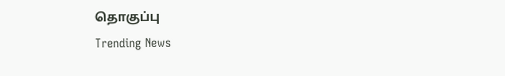தொகுப்பு
Trending News